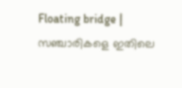Floating bridge | സഞ്ചാരികളെ ഇതിലെ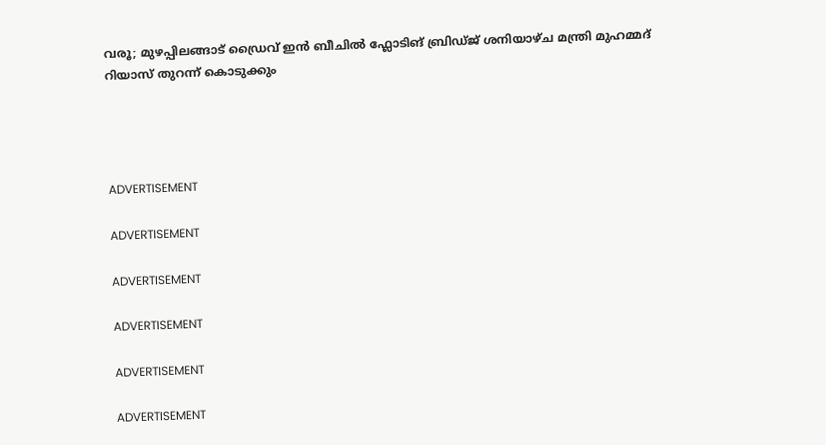വരൂ; മുഴപ്പിലങ്ങാട് ഡ്രൈവ് ഇന്‍ ബീചില്‍ ഫ്ലോടിങ് ബ്രിഡ്ജ് ശനിയാഴ്ച മന്ത്രി മുഹമ്മദ് റിയാസ് തുറന്ന് കൊടുക്കും




ADVERTISEMENT

ADVERTISEMENT

ADVERTISEMENT

ADVERTISEMENT

ADVERTISEMENT

ADVERTISEMENT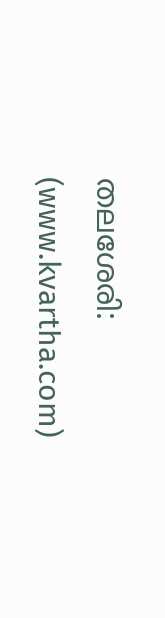തലശേരി: (www.kvartha.com)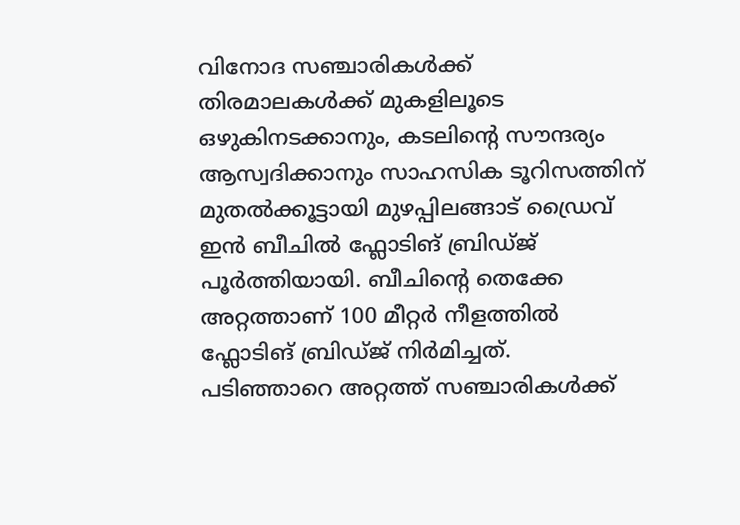വിനോദ സഞ്ചാരികള്‍ക്ക് തിരമാലകള്‍ക്ക് മുകളിലൂടെ ഒഴുകിനടക്കാനും, കടലിന്റെ സൗന്ദര്യം ആസ്വദിക്കാനും സാഹസിക ടൂറിസത്തിന് മുതല്‍ക്കൂട്ടായി മുഴപ്പിലങ്ങാട് ഡ്രൈവ് ഇന്‍ ബീചില്‍ ഫ്ലോടിങ് ബ്രിഡ്ജ് പൂര്‍ത്തിയായി. ബീചിന്റെ തെക്കേ അറ്റത്താണ് 100 മീറ്റര്‍ നീളത്തില്‍ ഫ്ലോടിങ് ബ്രിഡ്ജ് നിര്‍മിച്ചത്. പടിഞ്ഞാറെ അറ്റത്ത് സഞ്ചാരികള്‍ക്ക്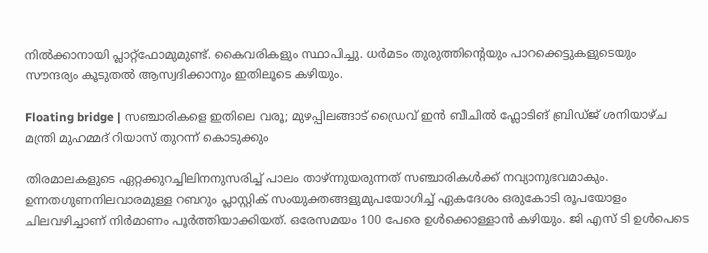നില്‍ക്കാനായി പ്ലാറ്റ്ഫോമുമുണ്ട്. കൈവരികളും സ്ഥാപിച്ചു. ധര്‍മടം തുരുത്തിന്റെയും പാറക്കെട്ടുകളുടെയും സൗന്ദര്യം കൂടുതല്‍ ആസ്വദിക്കാനും ഇതിലൂടെ കഴിയും.

Floating bridge | സഞ്ചാരികളെ ഇതിലെ വരൂ; മുഴപ്പിലങ്ങാട് ഡ്രൈവ് ഇന്‍ ബീചില്‍ ഫ്ലോടിങ് ബ്രിഡ്ജ് ശനിയാഴ്ച മന്ത്രി മുഹമ്മദ് റിയാസ് തുറന്ന് കൊടുക്കും

തിരമാലകളുടെ ഏറ്റക്കുറച്ചിലിനനുസരിച്ച് പാലം താഴ്ന്നുയരുന്നത് സഞ്ചാരികള്‍ക്ക് നവ്യാനുഭവമാകും. ഉന്നതഗുണനിലവാരമുള്ള റബറും പ്ലാസ്റ്റിക് സംയുക്തങ്ങളുമുപയോഗിച്ച് ഏകദേശം ഒരുകോടി രൂപയോളം ചിലവഴിച്ചാണ് നിര്‍മാണം പൂര്‍ത്തിയാക്കിയത്. ഒരേസമയം 100 പേരെ ഉള്‍ക്കൊള്ളാന്‍ കഴിയും. ജി എസ് ടി ഉള്‍പെടെ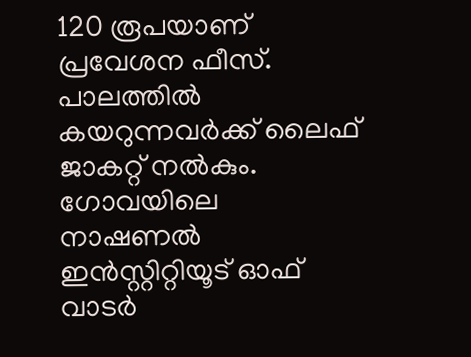120 രൂപയാണ് പ്രവേശന ഫീസ്. പാലത്തില്‍ കയറുന്നവര്‍ക്ക് ലൈഫ് ജാകറ്റ് നല്‍കും. ഗോവയിലെ നാഷണല്‍ ഇന്‍സ്റ്റിറ്റിയൂട് ഓഫ് വാടര്‍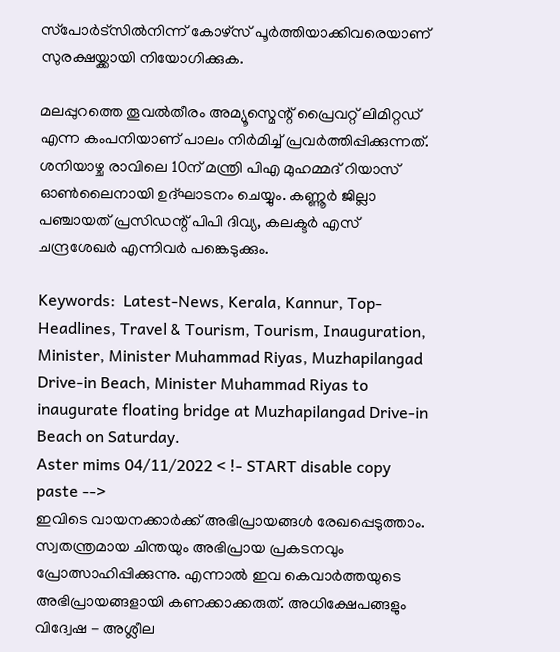സ്‌പോര്‍ട്സില്‍നിന്ന് കോഴ്സ് പൂര്‍ത്തിയാക്കിവരെയാണ് സുരക്ഷയ്ക്കായി നിയോഗിക്കുക.

മലപ്പുറത്തെ തൂവല്‍തീരം അമ്യൂസ്മെന്റ് പ്രൈവറ്റ് ലിമിറ്റഡ് എന്ന കംപനിയാണ് പാലം നിര്‍മിച്ച് പ്രവര്‍ത്തിപ്പിക്കുന്നത്. ശനിയാഴ്ച രാവിലെ 10ന് മന്ത്രി പിഎ മുഹമ്മദ് റിയാസ് ഓണ്‍ലൈനായി ഉദ്ഘാടനം ചെയ്യും. കണ്ണൂര്‍ ജില്ലാ പഞ്ചായത് പ്രസിഡന്റ് പിപി ദിവ്യ, കലക്ടര്‍ എസ് ചന്ദ്രശേഖര്‍ എന്നിവര്‍ പങ്കെടുക്കും.

Keywords:  Latest-News, Kerala, Kannur, Top-Headlines, Travel & Tourism, Tourism, Inauguration, Minister, Minister Muhammad Riyas, Muzhapilangad Drive-in Beach, Minister Muhammad Riyas to inaugurate floating bridge at Muzhapilangad Drive-in Beach on Saturday.
Aster mims 04/11/2022 < !- START disable copy paste -->
ഇവിടെ വായനക്കാർക്ക് അഭിപ്രായങ്ങൾ രേഖപ്പെടുത്താം. സ്വതന്ത്രമായ ചിന്തയും അഭിപ്രായ പ്രകടനവും പ്രോത്സാഹിപ്പിക്കുന്നു. എന്നാൽ ഇവ കെവാർത്തയുടെ അഭിപ്രായങ്ങളായി കണക്കാക്കരുത്. അധിക്ഷേപങ്ങളും വിദ്വേഷ - അശ്ലീല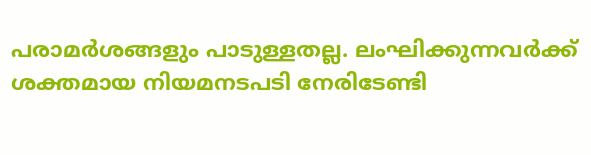പരാമർശങ്ങളും പാടുള്ളതല്ല. ലംഘിക്കുന്നവർക്ക് ശക്തമായ നിയമനടപടി നേരിടേണ്ടി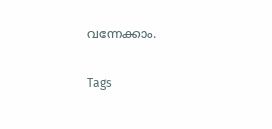വന്നേക്കാം.

Tags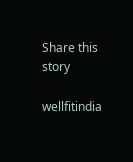Share this story

wellfitindia